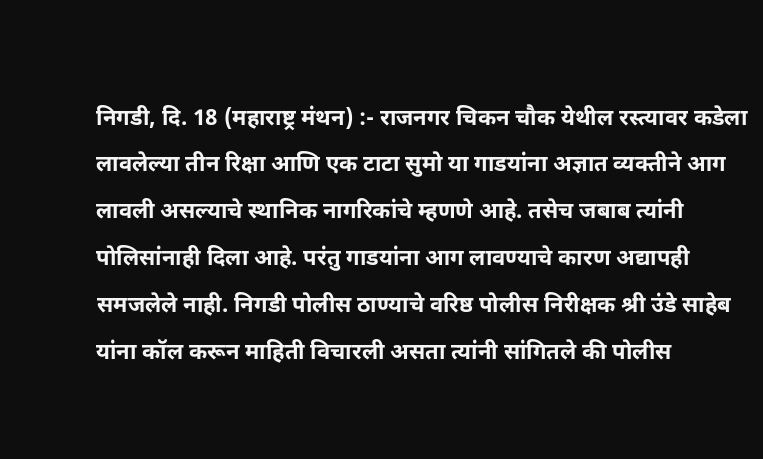निगडी, दि. 18 (महाराष्ट्र मंथन) :- राजनगर चिकन चौक येथील रस्त्यावर कडेला लावलेल्या तीन रिक्षा आणि एक टाटा सुमो या गाडयांना अज्ञात व्यक्तीने आग लावली असल्याचे स्थानिक नागरिकांचे म्हणणे आहे. तसेच जबाब त्यांनी पोलिसांनाही दिला आहे. परंतु गाडयांना आग लावण्याचे कारण अद्यापही समजलेले नाही. निगडी पोलीस ठाण्याचे वरिष्ठ पोलीस निरीक्षक श्री उंडे साहेब यांना कॉल करून माहिती विचारली असता त्यांनी सांगितले की पोलीस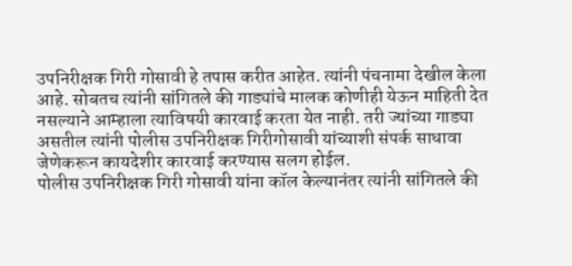उपनिरीक्षक गिरी गोसावी हे तपास करीत आहेत. त्यांनी पंचनामा देखील केला आहे. सोबतच त्यांनी सांगितले की गाड्यांचे मालक कोणीही येऊन माहिती देत नसल्याने आम्हाला त्याविषयी कारवाई करता येत नाही. तरी ज्यांच्या गाड्या असतील त्यांनी पोलीस उपनिरीक्षक गिरीगोसावी यांच्याशी संपर्क साधावा जेणेकरून कायदेशीर कारवाई करण्यास सलग होईल.
पोलीस उपनिरीक्षक गिरी गोसावी यांना कॉल केल्यानंतर त्यांनी सांगितले की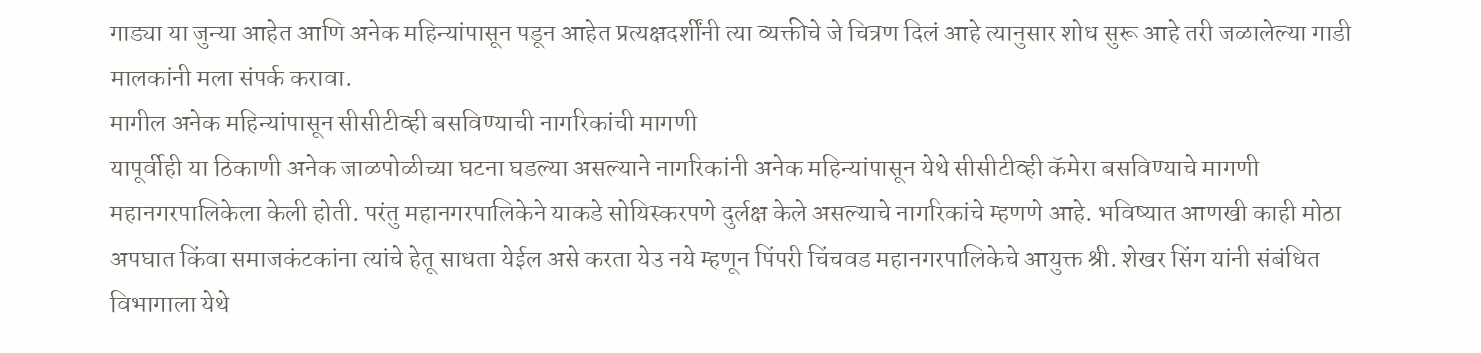गाड्या या जुन्या आहेत आणि अनेक महिन्यांपासून पडून आहेत प्रत्यक्षदर्शींनी त्या व्यक्तीचे जे चित्रण दिलं आहे त्यानुसार शोध सुरू आहे तरी जळालेल्या गाडी मालकांनी मला संपर्क करावा.
मागील अनेक महिन्यांपासून सीसीटीव्ही बसविण्याची नागरिकांची मागणी
यापूर्वीही या ठिकाणी अनेक जाळपोळीच्या घटना घडल्या असल्याने नागरिकांनी अनेक महिन्यांपासून येथे सीसीटीव्ही कॅमेरा बसविण्याचे मागणी महानगरपालिकेला केली होती. परंतु महानगरपालिकेने याकडे सोयिस्करपणे दुर्लक्ष केले असल्याचे नागरिकांचे म्हणणे आहे. भविष्यात आणखी काही मोठा अपघात किंवा समाजकंटकांना त्यांचे हेतू साधता येईल असे करता येउ नये म्हणून पिंपरी चिंचवड महानगरपालिकेचे आयुक्त श्री. शेखर सिंग यांनी संबंधित विभागाला येथे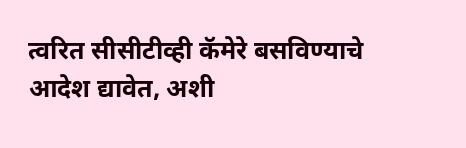त्वरित सीसीटीव्ही कॅमेरे बसविण्याचे आदेश द्यावेत, अशी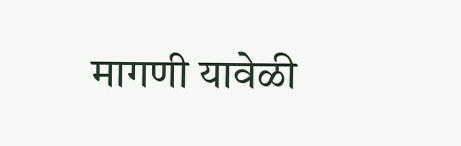मागणी यावेळी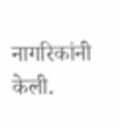नागरिकांनी केली.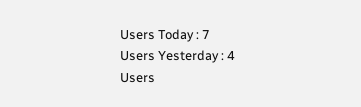Users Today : 7
Users Yesterday : 4
Users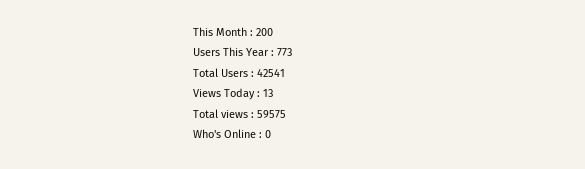This Month : 200
Users This Year : 773
Total Users : 42541
Views Today : 13
Total views : 59575
Who's Online : 0